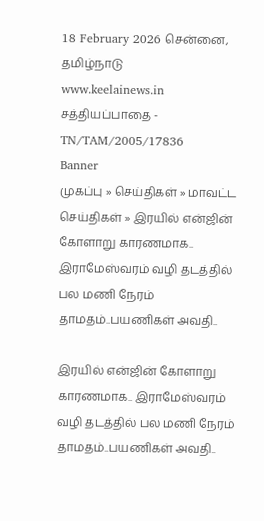18 February 2026 சென்னை, தமிழ்நாடு
www.keelainews.in
சத்தியப்பாதை - TN/TAM/2005/17836
Banner
முகப்பு » செய்திகள் » மாவட்ட செய்திகள் » இரயில் என்ஜின் கோளாறு காரணமாக.. இராமேஸ்வரம் வழி தடத்தில் பல மணி நேரம் தாமதம்..பயணிகள் அவதி..

இரயில் என்ஜின் கோளாறு காரணமாக.. இராமேஸ்வரம் வழி தடத்தில் பல மணி நேரம் தாமதம்..பயணிகள் அவதி..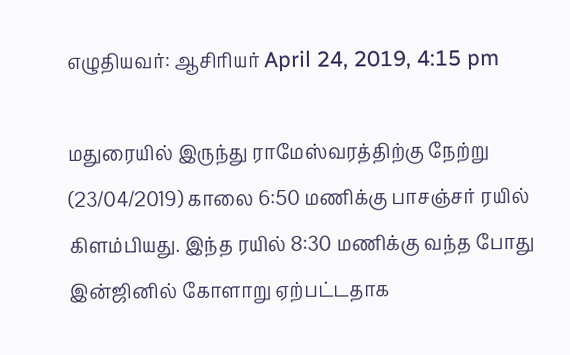எழுதியவர்: ஆசிரியர் April 24, 2019, 4:15 pm

மதுரையில் இருந்து ராமேஸ்வரத்திற்கு நேற்று (23/04/2019) காலை 6:50 மணிக்கு பாசஞ்சர் ரயில் கிளம்பியது. இந்த ரயில் 8:30 மணிக்கு வந்த போது இன்ஜினில் கோளாறு ஏற்பட்டதாக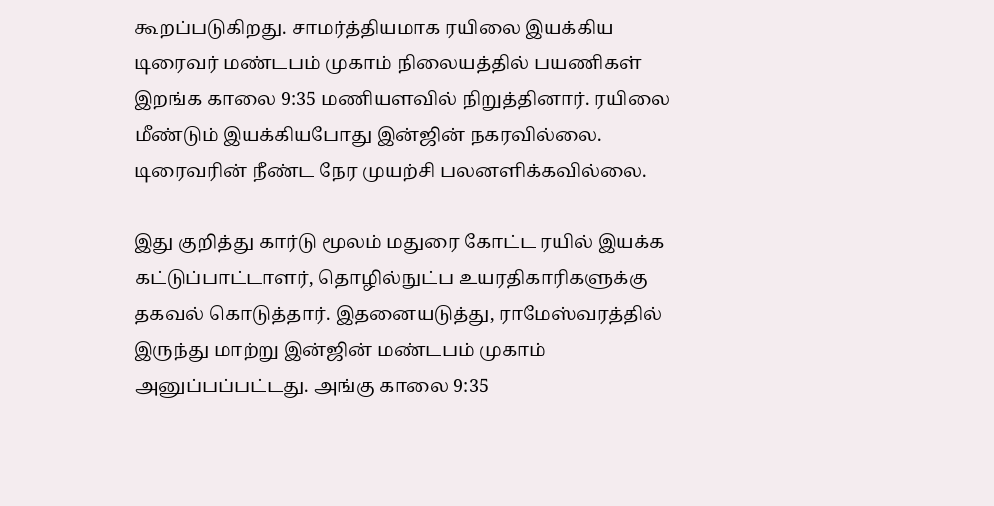கூறப்படுகிறது. சாமர்த்தியமாக ரயிலை இயக்கிய டிரைவர் மண்டபம் முகாம் நிலையத்தில் பயணிகள் இறங்க காலை 9:35 மணியளவில் நிறுத்தினார். ரயிலை மீண்டும் இயக்கியபோது இன்ஜின் நகரவில்லை. டிரைவரின் நீண்ட நேர முயற்சி பலனளிக்கவில்லை.

இது குறித்து கார்டு மூலம் மதுரை கோட்ட ரயில் இயக்க கட்டுப்பாட்டாளர், தொழில்நுட்ப உயரதிகாரிகளுக்கு தகவல் கொடுத்தார். இதனையடுத்து, ராமேஸ்வரத்தில் இருந்து மாற்று இன்ஜின் மண்டபம் முகாம் அனுப்பப்பட்டது. அங்கு காலை 9:35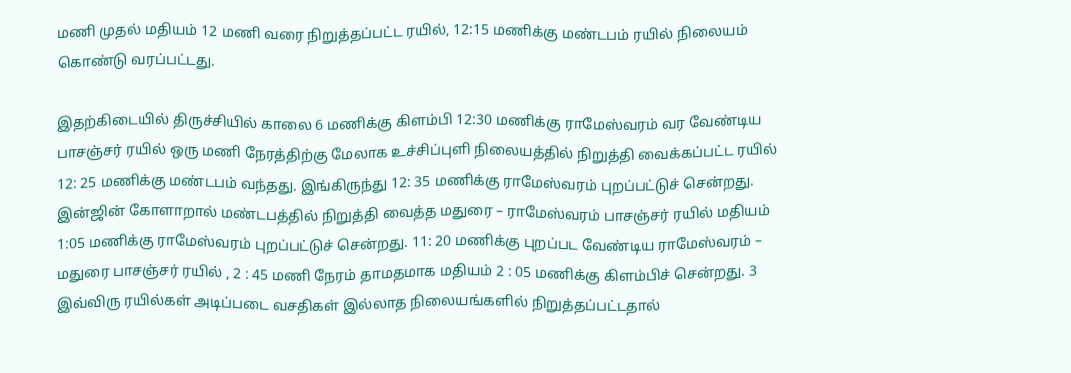மணி முதல் மதியம் 12 மணி வரை நிறுத்தப்பட்ட ரயில், 12:15 மணிக்கு மண்டபம் ரயில் நிலையம் கொண்டு வரப்பட்டது.

இதற்கிடையில் திருச்சியில் காலை 6 மணிக்கு கிளம்பி 12:30 மணிக்கு ராமேஸ்வரம் வர வேண்டிய பாசஞ்சர் ரயில் ஒரு மணி நேரத்திற்கு மேலாக உச்சிப்புளி நிலையத்தில் நிறுத்தி வைக்கப்பட்ட ரயில் 12: 25 மணிக்கு மண்டபம் வந்தது. இங்கிருந்து 12: 35 மணிக்கு ராமேஸ்வரம் புறப்பட்டுச் சென்றது. இன்ஜின் கோளாறால் மண்டபத்தில் நிறுத்தி வைத்த மதுரை – ராமேஸ்வரம் பாசஞ்சர் ரயில் மதியம் 1:05 மணிக்கு ராமேஸ்வரம் புறப்பட்டுச் சென்றது. 11: 20 மணிக்கு புறப்பட வேண்டிய ராமேஸ்வரம் – மதுரை பாசஞ்சர் ரயில் , 2 : 45 மணி நேரம் தாமதமாக மதியம் 2 : 05 மணிக்கு கிளம்பிச் சென்றது. 3 இவ்விரு ரயில்கள் அடிப்படை வசதிகள் இல்லாத நிலையங்களில் நிறுத்தப்பட்டதால்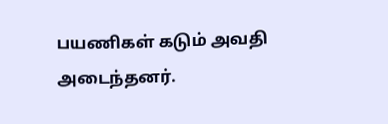பயணிகள் கடும் அவதி அடைந்தனர்.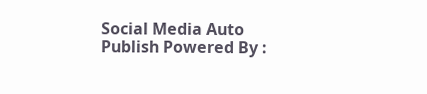Social Media Auto Publish Powered By :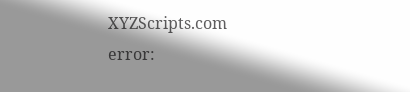XYZScripts.com
error: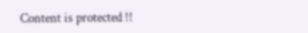Content is protected !!